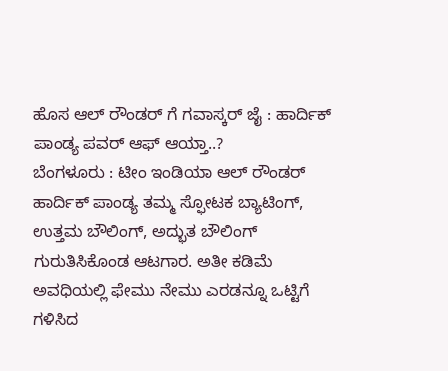ಹೊಸ ಆಲ್ ರೌಂಡರ್ ಗೆ ಗವಾಸ್ಕರ್ ಜೈ : ಹಾರ್ದಿಕ್ ಪಾಂಡ್ಯ ಪವರ್ ಆಫ್ ಆಯ್ತಾ..?
ಬೆಂಗಳೂರು : ಟೀಂ ಇಂಡಿಯಾ ಆಲ್ ರೌಂಡರ್ ಹಾರ್ದಿಕ್ ಪಾಂಡ್ಯ ತಮ್ಮ ಸ್ಫೋಟಕ ಬ್ಯಾಟಿಂಗ್, ಉತ್ತಮ ಬೌಲಿಂಗ್, ಅದ್ಭುತ ಬೌಲಿಂಗ್ ಗುರುತಿಸಿಕೊಂಡ ಆಟಗಾರ. ಅತೀ ಕಡಿಮೆ ಅವಧಿಯಲ್ಲಿ ಫೇಮು ನೇಮು ಎರಡನ್ನೂ ಒಟ್ಟಿಗೆ ಗಳಿಸಿದ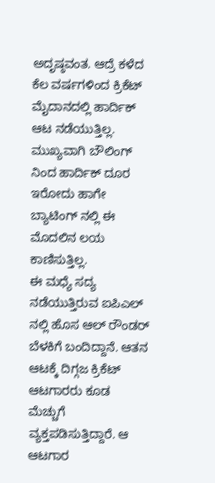ಅದೃಷ್ಠವಂತ. ಆದ್ರೆ ಕಳೆದ ಕೆಲ ವರ್ಷಗಳಿಂದ ಕ್ರಿಕೆಟ್ ಮೈದಾನದಲ್ಲಿ ಹಾರ್ದಿಕ್ ಆಟ ನಡೆಯುತ್ತಿಲ್ಲ. ಮುಖ್ಯವಾಗಿ ಬೌಲಿಂಗ್ ನಿಂದ ಹಾರ್ದಿಕ್ ದೂರ ಇರೋದು ಹಾಗೇ ಬ್ಯಾಟಿಂಗ್ ನಲ್ಲಿ ಈ ಮೊದಲಿನ ಲಯ ಕಾಣಿಸುತ್ತಿಲ್ಲ.
ಈ ಮಧ್ಯೆ ಸದ್ಯ ನಡೆಯುತ್ತಿರುವ ಐಪಿಎಲ್ ನಲ್ಲಿ ಹೊಸ ಆಲ್ ರೌಂಡರ್ ಬೆಳಕಿಗೆ ಬಂದಿದ್ದಾನೆ. ಆತನ ಆಟಕ್ಕೆ ದಿಗ್ಗಜ ಕ್ರಿಕೆಟ್ ಆಟಗಾರರು ಕೂಡ ಮೆಚ್ಚುಗೆ ವ್ಯಕ್ತಪಡಿಸುತ್ತಿದ್ದಾರೆ. ಆ ಆಟಗಾರ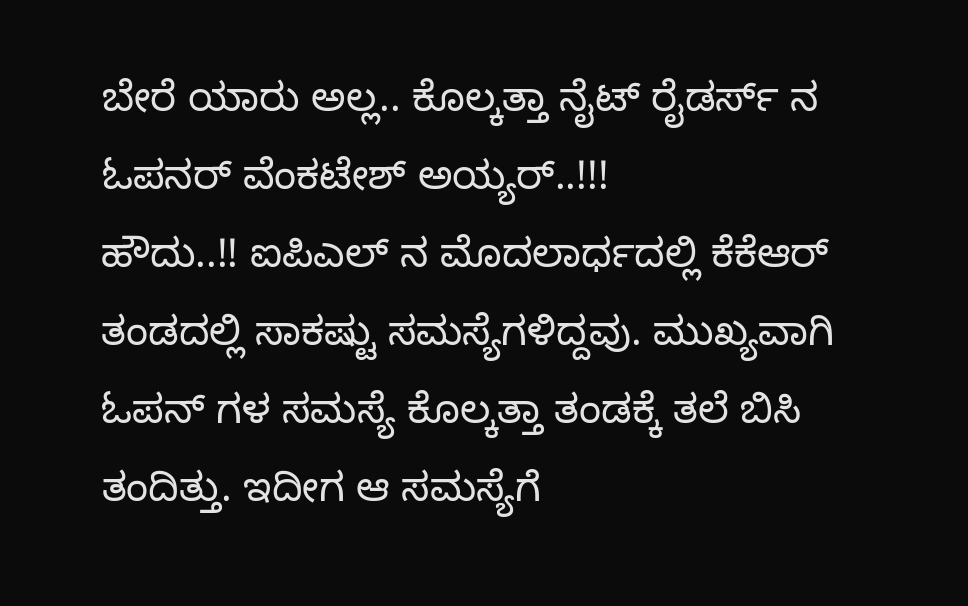ಬೇರೆ ಯಾರು ಅಲ್ಲ.. ಕೊಲ್ಕತ್ತಾ ನೈಟ್ ರೈಡರ್ಸ್ ನ ಓಪನರ್ ವೆಂಕಟೇಶ್ ಅಯ್ಯರ್..!!!
ಹೌದು..!! ಐಪಿಎಲ್ ನ ಮೊದಲಾರ್ಧದಲ್ಲಿ ಕೆಕೆಆರ್ ತಂಡದಲ್ಲಿ ಸಾಕಷ್ಟು ಸಮಸ್ಯೆಗಳಿದ್ದವು. ಮುಖ್ಯವಾಗಿ ಓಪನ್ ಗಳ ಸಮಸ್ಯೆ ಕೊಲ್ಕತ್ತಾ ತಂಡಕ್ಕೆ ತಲೆ ಬಿಸಿ ತಂದಿತ್ತು. ಇದೀಗ ಆ ಸಮಸ್ಯೆಗೆ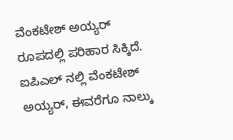ವೆಂಕಟೇಶ್ ಅಯ್ಯರ್ ರೂಪದಲ್ಲಿ ಪರಿಹಾರ ಸಿಕ್ಕಿದೆ.
ಐಪಿಎಲ್ ನಲ್ಲಿ ವೆಂಕಟೇಶ್ ಅಯ್ಯರ್, ಈವರೆಗೂ ನಾಲ್ಕು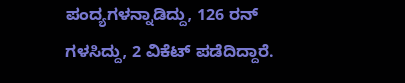ಪಂದ್ಯಗಳನ್ನಾಡಿದ್ದು, 126 ರನ್ ಗಳಸಿದ್ದು, 2 ವಿಕೆಟ್ ಪಡೆದಿದ್ದಾರೆ.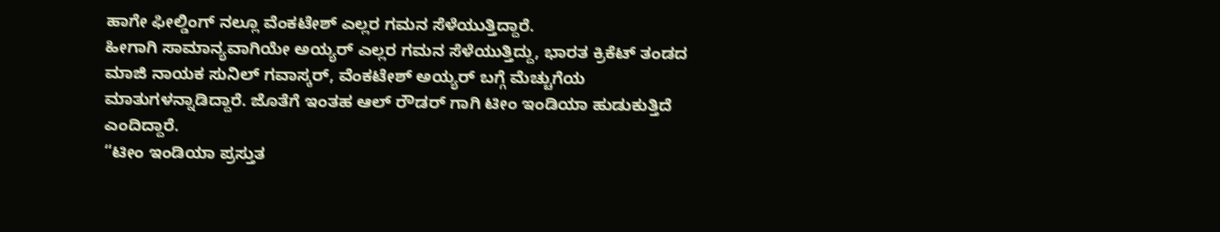ಹಾಗೇ ಫೀಲ್ಡಿಂಗ್ ನಲ್ಲೂ ವೆಂಕಟೇಶ್ ಎಲ್ಲರ ಗಮನ ಸೆಳೆಯುತ್ತಿದ್ದಾರೆ.
ಹೀಗಾಗಿ ಸಾಮಾನ್ಯವಾಗಿಯೇ ಅಯ್ಯರ್ ಎಲ್ಲರ ಗಮನ ಸೆಳೆಯುತ್ತಿದ್ದು, ಭಾರತ ಕ್ರಿಕೆಟ್ ತಂಡದ ಮಾಜಿ ನಾಯಕ ಸುನಿಲ್ ಗವಾಸ್ಕರ್, ವೆಂಕಟೇಶ್ ಅಯ್ಯರ್ ಬಗ್ಗೆ ಮೆಚ್ಚುಗೆಯ ಮಾತುಗಳನ್ನಾಡಿದ್ದಾರೆ. ಜೊತೆಗೆ ಇಂತಹ ಆಲ್ ರೌಡರ್ ಗಾಗಿ ಟೀಂ ಇಂಡಿಯಾ ಹುಡುಕುತ್ತಿದೆ ಎಂದಿದ್ದಾರೆ.
“ಟೀಂ ಇಂಡಿಯಾ ಪ್ರಸ್ತುತ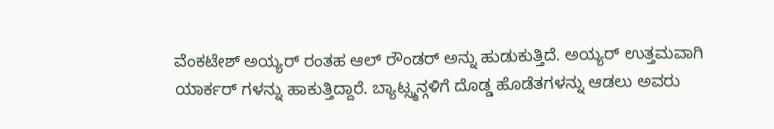ವೆಂಕಟೇಶ್ ಅಯ್ಯರ್ ರಂತಹ ಆಲ್ ರೌಂಡರ್ ಅನ್ನು ಹುಡುಕುತ್ತಿದೆ. ಅಯ್ಯರ್ ಉತ್ತಮವಾಗಿ ಯಾರ್ಕರ್ ಗಳನ್ನು ಹಾಕುತ್ತಿದ್ದಾರೆ. ಬ್ಯಾಟ್ಸ್ಮನ್ಗಳಿಗೆ ದೊಡ್ಡ ಹೊಡೆತಗಳನ್ನು ಆಡಲು ಅವರು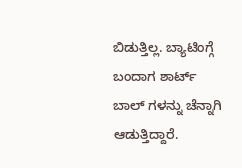ಬಿಡುತ್ತಿಲ್ಲ. ಬ್ಯಾಟಿಂಗ್ಗೆ ಬಂದಾಗ ಶಾರ್ಟ್ ಬಾಲ್ ಗಳನ್ನು ಚೆನ್ನಾಗಿ ಆಡುತ್ತಿದ್ದಾರೆ.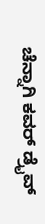ಚೆನ್ನಾಗಿ ಕವರ್ ಡ್ರೈವ್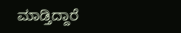ಮಾಡ್ತಿದ್ದಾರೆ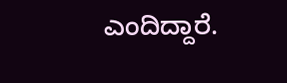ಎಂದಿದ್ದಾರೆ.